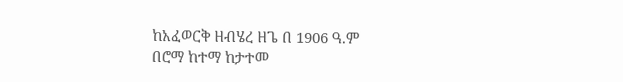ከአፈወርቅ ዘብሄረ ዘጌ በ 1906 ዓ.ም
በሮማ ከተማ ከታተመ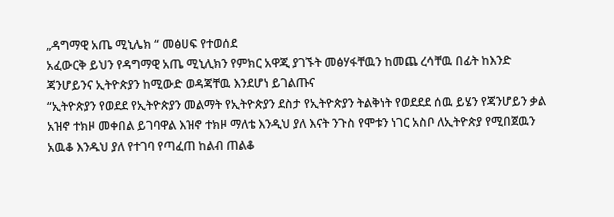„ዳግማዊ አጤ ሚኒሌክ “ መፅሀፍ የተወሰደ
አፈውርቅ ይህን የዳግማዊ አጤ ሚኒሊክን የምክር አዋጂ ያገኙት መፅሃፋቸዉን ከመጨ ረሳቸዉ በፊት ከእንድ ጃንሆይንና ኢትዮጵያን ከሚውድ ወዳጃቸዉ እንደሆነ ይገልጡና
“ኢትዮጵያን የወደደ የኢትዮጵያን መልማት የኢትዮጵያን ደስታ የኢትዮጵያን ትልቅነት የወደደደ ሰዉ ይሄን የጃንሆይን ቃል አዝኖ ተክዞ መቀበል ይገባዋል እዝኖ ተክዞ ማለቴ እንዲህ ያለ እናት ንጉስ የሞቱን ነገር አስቦ ለኢትዮጵያ የሚበጀዉን አዉቆ እንዱህ ያለ የተገባ የጣፈጠ ከልብ ጠልቆ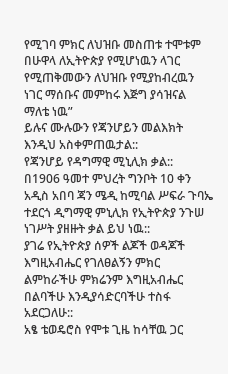የሚገባ ምክር ለህዝቡ መስጠቱ ተሞቱም በሁዋላ ለኢትዮጵያ የሚሆነዉን ላገር የሚጠቅመውን ለህዝቡ የሚያከብረዉን ነገር ማሰቡና መምከሩ እጅግ ያሳዝናል ማለቴ ነዉ”
ይሉና ሙሉውን የጃንሆይን መልእክት እንዲህ አስቀምጠዉታል::
የጃንሆይ የዳግማዊ ሚኒሊክ ቃል::
በ1906 ዓመተ ምህረት ግንቦት 10 ቀን አዲስ አበባ ጃን ሜዲ ከሚባል ሥፍራ ጉባኤ ተደርጎ ዲግማዊ ምኒሊክ የኢትዮጵያ ንጉሠ ነገሥት ያዘዙት ቃል ይህ ነዉ::
ያገሬ የኢትዮጵያ ሰዎች ልጆች ወዳጆች እግዚአብሔር የገለፀልኝን ምክር
ልምከራችሁ ምክሬንም እግዚአብሔር በልባችሁ እንዲያሳድርባችሁ ተስፋ አደርጋለሁ::
አፄ ቴወዴሮስ የሞቱ ጊዜ ከሳቸዉ ጋር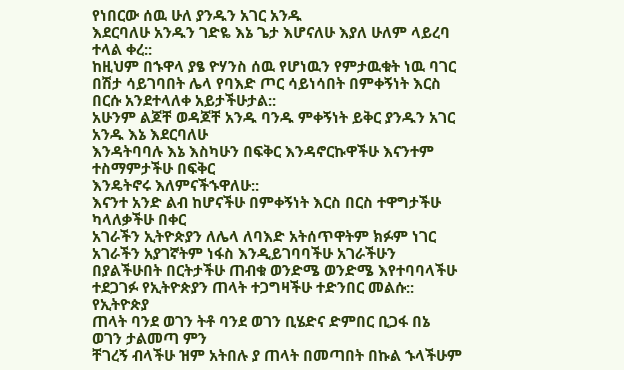የነበርው ሰዉ ሁለ ያንዱን አገር አንዱ
እደርባለሁ አንዱን ገድዬ እኔ ጌታ እሆናለሁ እያለ ሁለም ላይረባ ተላል ቀረ::
ከዚህም በኁዋላ ያፄ ዮሃንስ ሰዉ የሆነዉን የምታዉቁት ነዉ ባገር በሽታ ሳይገባበት ሌላ የባእድ ጦር ሳይነሳበት በምቀኝነት እርስ በርሱ አንደተላለቀ አይታችሁታል::
አሁንም ልጆቸ ወዳጆቸ አንዱ ባንዱ ምቀኝነት ይቅር ያንዱን አገር አንዱ እኔ እደርባለሁ
እንዳትባባሉ እኔ እስካሁን በፍቅር እንዳኖርኩዋችሁ እናንተም ተስማምታችሁ በፍቅር
እንዴትኖሩ እለምናችኁዋለሁ::
እናንተ አንድ ልብ ከሆናችሁ በምቀኝነት እርስ በርስ ተዋግታችሁ ካላለቃችሁ በቀር
አገራችን ኢትዮጵያን ለሌላ ለባእድ አትሰጥዋትም ክፉም ነገር አገራችን አያገኛትም ነፋስ እንዲይገባባችሁ አገራችሁን በያልችሁበት በርትታችሁ ጠብቁ ወንድሜ ወንድሜ እየተባባላችሁ ተደጋገፉ የኢትዮጵያን ጠላት ተጋግዛችሁ ተድንበር መልሱ:: የኢትዮጵያ
ጠላት ባንደ ወገን ትቶ ባንደ ወገን ቢሄድና ድምበር ቢጋፋ በኔ ወገን ታልመጣ ምን
ቸገረኝ ብላችሁ ዝም አትበሉ ያ ጠላት በመጣበት በኩል ኁላችሁም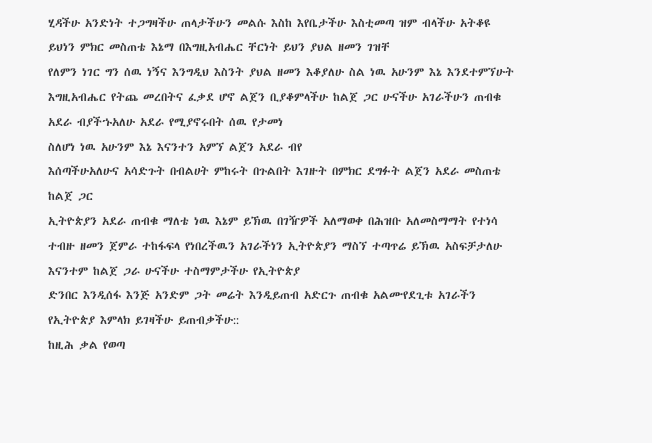ሂዳችሁ አንድነት ተጋግዛችሁ ጠላታችሁን መልሱ እስከ እየቤታችሁ እስቲመጣ ዝም ብላችሁ አትቆዩ
ይህነን ምክር መስጠቴ እኔማ በእግዚአብሔር ቸርነት ይህን ያህል ዘመን ገዝቸ
የለምን ነገር ግን ሰዉ ነኝና እንግዲህ እስንት ያህል ዘመን እቆያለሁ ስል ነዉ አሁንም እኔ እንደተምኘሁት እግዚአብሔር የትጨ መረበትና ፈቃደ ሆኖ ልጀን ቢያቆምላችሁ ከልጀ ጋር ሁናችሁ አገራችሁን ጠብቁ አደራ ብያችኁአለሁ አደራ የሚያኖሩበት ሰዉ የታመነ
ስለሆነ ነዉ አሁንም እኔ እናንተን አምኘ ልጀን አደራ ብየ
እሰጣችሁአለሁና አሳድጉት በብልሀት ምከሩት በጉልበት እገዙት በምክር ደግፉት ልጀን አደራ መስጠቴ ከልጀ ጋር
ኢትዮጵያን አደራ ጠብቁ ማለቴ ነዉ እኔም ይኽዉ በገዥዎች አለማወቀ በሕዝቡ አለመስማማት የተነሳ ተብዙ ዘመን ጀምራ ተከፋፍላ የነበረችዉን አገራችነን ኢትዮጵያን ማስኘ ተጣጥሬ ይኽዉ አስፍቻታለሁ እናንተም ከልጀ ጋራ ሁናችሁ ተስማምታችሁ የኢትዮጵያ
ድንበር እንዲሰፋ እንጅ አንድም ጋት መሬት እንዲይጠብ አድርጉ ጠብቁ አልሙየደጊቱ አገራችን የኢትዮጵያ እምላክ ይገዛችሁ ይጠብቃችሁ::
ከዚሕ ቃል የወጣ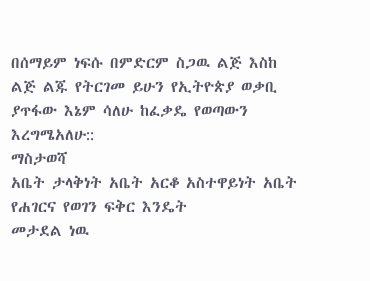በሰማይም ነፍሱ በምድርም ስጋዉ ልጅ እስከ ልጅ ልጁ የትርገመ ይሁን የኢትዮጵያ ወቃቢ ያጥፋው እኔም ሳለሁ ከፈቃዴ የወጣውን እረግሜአለሁ::
ማስታወሻ
አቤት ታላቅነት አቤት አርቆ አስተዋይነት አቤት የሐገርና የወገን ፍቅር እንዴት
መታደል ነዉ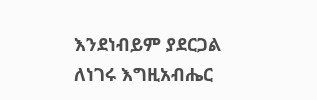እንደነብይም ያደርጋል ለነገሩ እግዚአብሔር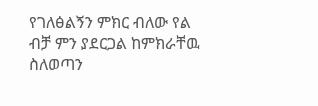የገለፅልኝን ምክር ብለው የል
ብቻ ምን ያደርጋል ከምክራቸዉ ስለወጣን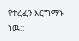የተረፈን እርግማኑ ነዉ::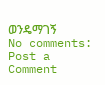ወንዴማገኝ
No comments:
Post a Comment